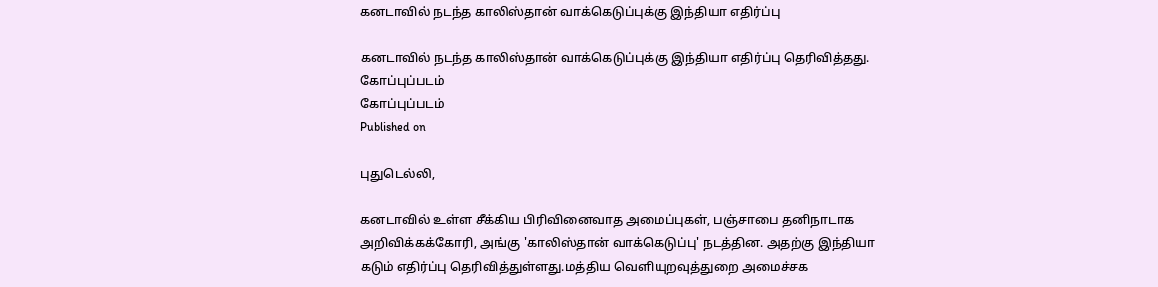கனடாவில் நடந்த காலிஸ்தான் வாக்கெடுப்புக்கு இந்தியா எதிர்ப்பு

கனடாவில் நடந்த காலிஸ்தான் வாக்கெடுப்புக்கு இந்தியா எதிர்ப்பு தெரிவித்தது.
கோப்புப்படம்
கோப்புப்படம்
Published on

புதுடெல்லி,

கனடாவில் உள்ள சீக்கிய பிரிவினைவாத அமைப்புகள், பஞ்சாபை தனிநாடாக அறிவிக்கக்கோரி, அங்கு 'காலிஸ்தான் வாக்கெடுப்பு' நடத்தின. அதற்கு இந்தியா கடும் எதிர்ப்பு தெரிவித்துள்ளது.மத்திய வெளியுறவுத்துறை அமைச்சக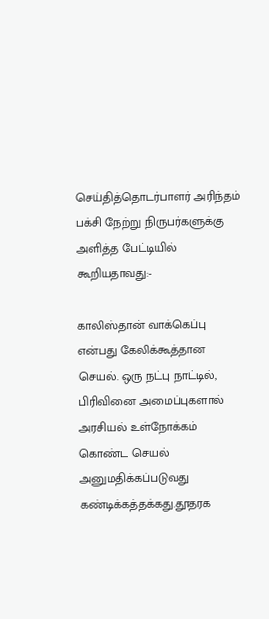செய்தித்தொடர்பாளர் அரிந்தம் பக்சி நேற்று நிருபர்களுக்கு அளித்த பேட்டியில் கூறியதாவது:-

காலிஸ்தான் வாக்கெப்பு என்பது கேலிக்கூத்தான செயல். ஒரு நட்பு நாட்டில், பிரிவினை அமைப்புகளால் அரசியல் உள்நோக்கம் கொண்ட செயல் அனுமதிக்கப்படுவது கண்டிக்கத்தக்கது.தூதரக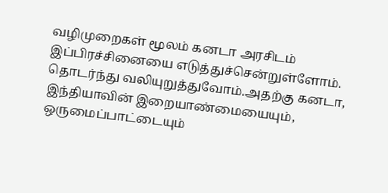வழிமுறைகள் மூலம் கனடா அரசிடம் இப்பிரச்சினையை எடுத்துச்சென்றுள்ளோம். தொடர்ந்து வலியுறுத்துவோம்.அதற்கு கனடா, இந்தியாவின் இறையாண்மையையும், ஒருமைப்பாட்டையும்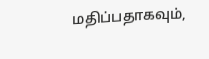மதிப்பதாகவும்,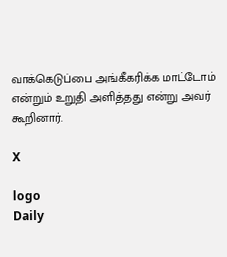வாக்கெடுப்பை அங்கீகரிக்க மாட்டோம் என்றும் உறுதி அளித்தது என்று அவர் கூறினார்.

X

logo
Daily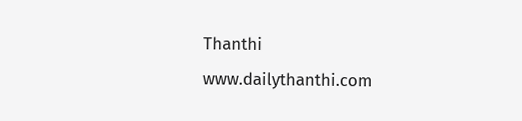Thanthi
www.dailythanthi.com